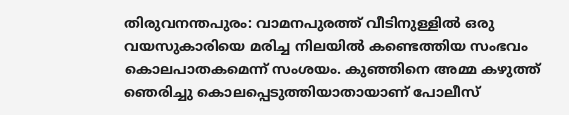തിരുവനന്തപുരം: വാമനപുരത്ത് വീടിനുള്ളിൽ ഒരു വയസുകാരിയെ മരിച്ച നിലയിൽ കണ്ടെത്തിയ സംഭവം കൊലപാതകമെന്ന് സംശയം. കുഞ്ഞിനെ അമ്മ കഴുത്ത് ഞെരിച്ചു കൊലപ്പെടുത്തിയാതായാണ് പോലീസ്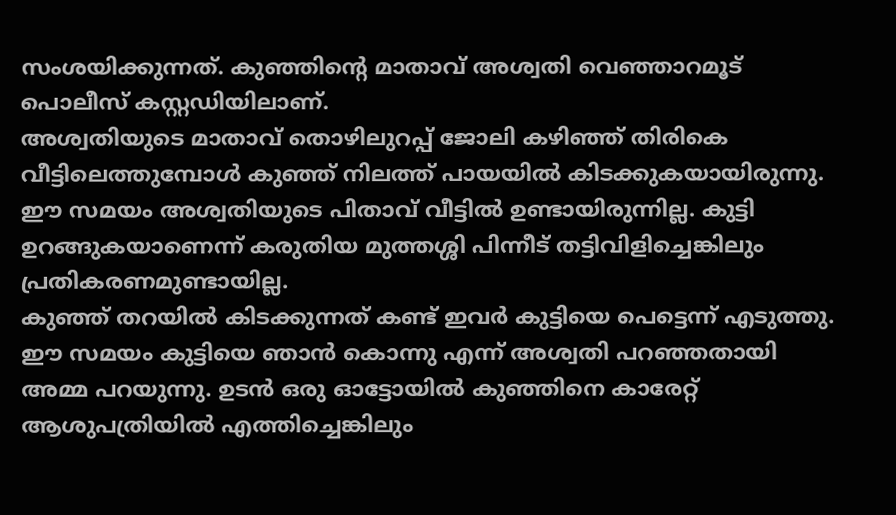സംശയിക്കുന്നത്. കുഞ്ഞിന്റെ മാതാവ് അശ്വതി വെഞ്ഞാറമൂട് പൊലീസ് കസ്റ്റഡിയിലാണ്.
അശ്വതിയുടെ മാതാവ് തൊഴിലുറപ്പ് ജോലി കഴിഞ്ഞ് തിരികെ വീട്ടിലെത്തുമ്പോൾ കുഞ്ഞ് നിലത്ത് പായയിൽ കിടക്കുകയായിരുന്നു. ഈ സമയം അശ്വതിയുടെ പിതാവ് വീട്ടിൽ ഉണ്ടായിരുന്നില്ല. കുട്ടി ഉറങ്ങുകയാണെന്ന് കരുതിയ മുത്തശ്ശി പിന്നീട് തട്ടിവിളിച്ചെങ്കിലും പ്രതികരണമുണ്ടായില്ല.
കുഞ്ഞ് തറയിൽ കിടക്കുന്നത് കണ്ട് ഇവർ കുട്ടിയെ പെട്ടെന്ന് എടുത്തു. ഈ സമയം കുട്ടിയെ ഞാൻ കൊന്നു എന്ന് അശ്വതി പറഞ്ഞതായി അമ്മ പറയുന്നു. ഉടൻ ഒരു ഓട്ടോയിൽ കുഞ്ഞിനെ കാരേറ്റ് ആശുപത്രിയിൽ എത്തിച്ചെങ്കിലും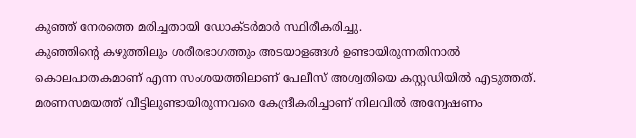കുഞ്ഞ് നേരത്തെ മരിച്ചതായി ഡോക്ടർമാർ സ്ഥിരീകരിച്ചു.
കുഞ്ഞിന്റെ കഴുത്തിലും ശരീരഭാഗത്തും അടയാളങ്ങൾ ഉണ്ടായിരുന്നതിനാൽ കൊലപാതകമാണ് എന്ന സംശയത്തിലാണ് പേലീസ് അശ്വതിയെ കസ്റ്റഡിയിൽ എടുത്തത്. മരണസമയത്ത് വീട്ടിലുണ്ടായിരുന്നവരെ കേന്ദ്രീകരിച്ചാണ് നിലവിൽ അന്വേഷണം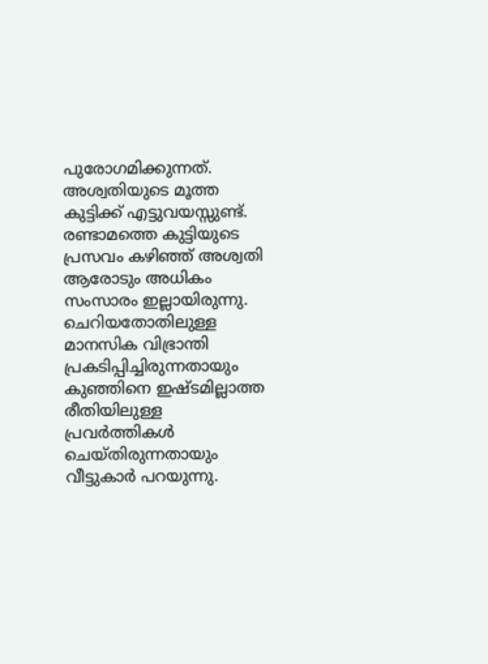പുരോഗമിക്കുന്നത്.
അശ്വതിയുടെ മൂത്ത കുട്ടിക്ക് എട്ടുവയസ്സുണ്ട്. രണ്ടാമത്തെ കുട്ടിയുടെ പ്രസവം കഴിഞ്ഞ് അശ്വതി ആരോടും അധികം സംസാരം ഇല്ലായിരുന്നു. ചെറിയതോതിലുള്ള മാനസിക വിഭ്രാന്തി പ്രകടിപ്പിച്ചിരുന്നതായും കുഞ്ഞിനെ ഇഷ്ടമില്ലാത്ത രീതിയിലുള്ള പ്രവർത്തികൾ ചെയ്തിരുന്നതായും വീട്ടുകാർ പറയുന്നു.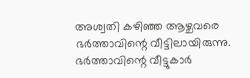അശ്വതി കഴിഞ്ഞ ആഴ്ചവരെ ഭർത്താവിന്റെ വീട്ടിലായിരുന്നു. ഭർത്താവിന്റെ വീട്ടുകാർ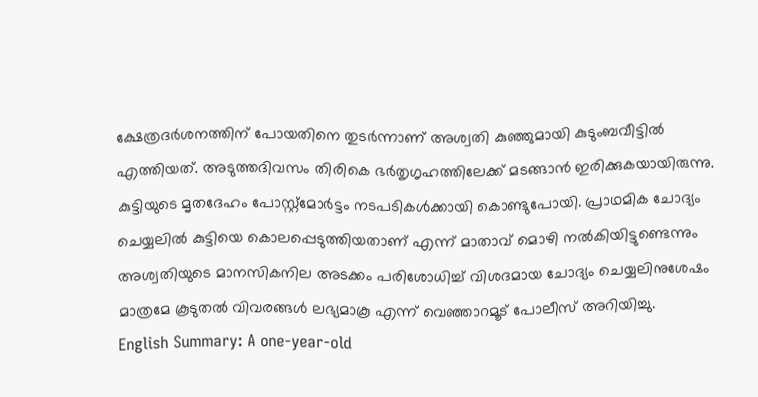ക്ഷേത്രദർശനത്തിന് പോയതിനെ തുടർന്നാണ് അശ്വതി കുഞ്ഞുമായി കുടുംബവീട്ടിൽ എത്തിയത്. അടുത്തദിവസം തിരികെ ഭർതൃഗൃഹത്തിലേക്ക് മടങ്ങാൻ ഇരിക്കുകയായിരുന്നു.
കുട്ടിയുടെ മൃതദേഹം പോസ്റ്റ്മോർട്ടം നടപടികൾക്കായി കൊണ്ടുപോയി. പ്രാഥമിക ചോദ്യം ചെയ്യലിൽ കുട്ടിയെ കൊലപ്പെടുത്തിയതാണ് എന്ന് മാതാവ് മൊഴി നൽകിയിട്ടുണ്ടെന്നും അശ്വതിയുടെ മാനസികനില അടക്കം പരിശോധിച്ച് വിശദമായ ചോദ്യം ചെയ്യലിനുശേഷം മാത്രമേ കൂടുതൽ വിവരങ്ങൾ ലഭ്യമാകൂ എന്ന് വെഞ്ഞാറമൂട് പോലീസ് അറിയിച്ചു.
English Summary: A one-year-old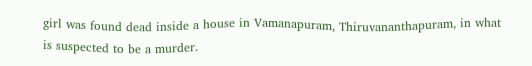girl was found dead inside a house in Vamanapuram, Thiruvananthapuram, in what is suspected to be a murder.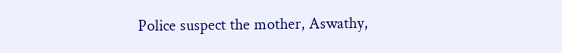Police suspect the mother, Aswathy,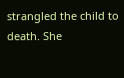strangled the child to death. She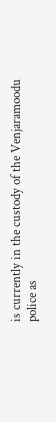is currently in the custody of the Venjaramoodu police as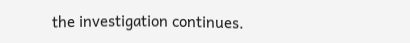the investigation continues.